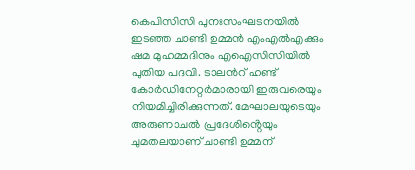കെപിസിസി പുനഃസംഘടനയില്‍ ഇടഞ്ഞ ചാണ്ടി ഉമ്മന്‍ എംഎല്‍എക്കും ഷമ മുഹമ്മദിനും എഐസിസിയില്‍ പുതിയ പദവി. ടാലന്‍റ് ഹണ്ട് കോര്‍ഡിനേറ്റര്‍മാരായി ഇരുവരെയും നിയമിച്ചിരിക്കുന്നത്. മേഘാലയുടെയും അരുണാചല്‍ പ്രദേശിൻ്റെയും ചുമതലയാണ് ചാണ്ടി ഉമ്മന്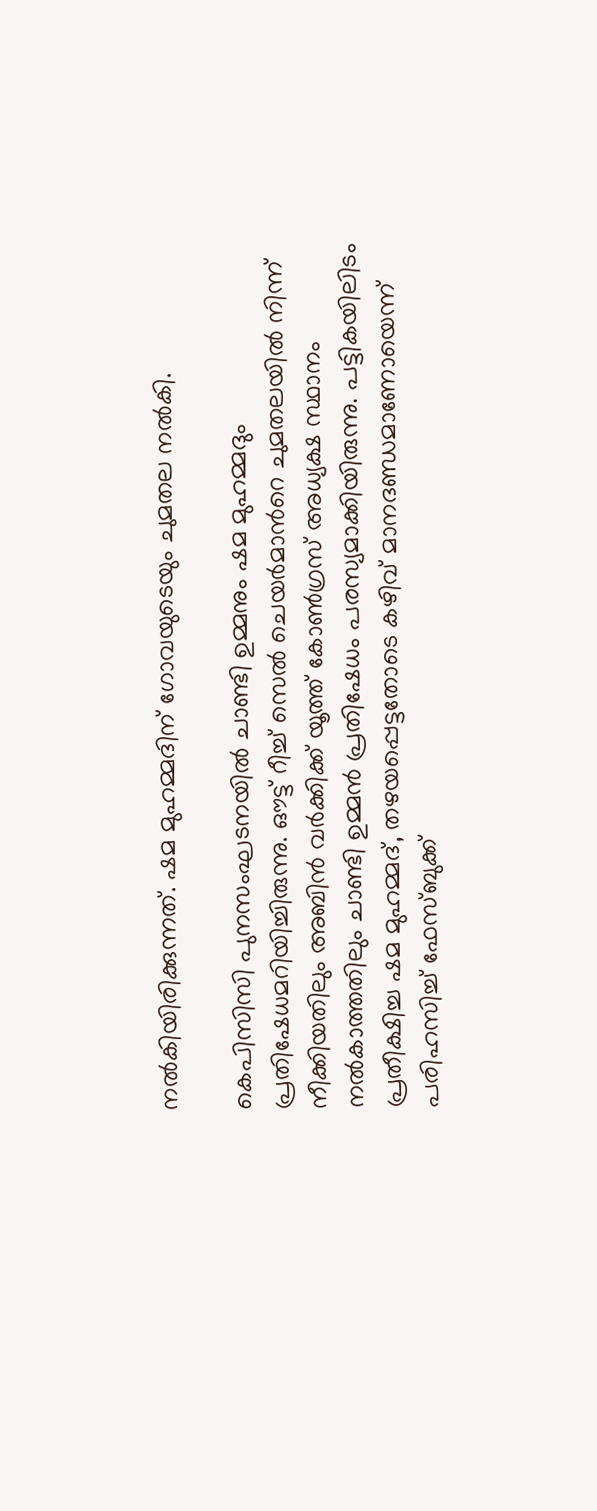നല്‍കിയിരിക്കുന്നത്. ഷമ മുഹമ്മദിന് ഗോവയുടെയും ചുമതല നല്‍കി.

കെപിസിസി പുനസംഘടനയില്‍ ചാണ്ടി ഉമ്മനും ഷമ മുഹമ്മദും പ്രതിഷേധമറിയിച്ചിരുന്നു. ഔട്ട് റീച്ച്‌ സെല്‍ ചെയര്‍മാന്‍റെ ചുമതലയില്‍ നിന്ന് നീക്കിയതിലും അബിന്‍ വര്‍ക്കിക്ക് യൂത്ത് കോണ്‍ഗ്രസ് അധ്യക്ഷ സ്ഥാനം നല്‍കാത്തതിലും ചാണ്ടി ഉമ്മന്‍ പ്രതിഷേധം പരസ്യമാക്കിയിരുന്നു. പട്ടികയിലിടം പ്രതീക്ഷിച്ച ഷമ മുഹമ്മദ്, തഴയപ്പെട്ടതോടെ കഴിവ് മാനദണ്ഡമാണോയെന്ന് പരിഹസിച്ച്‌ ഫേസ്ബുക്ക്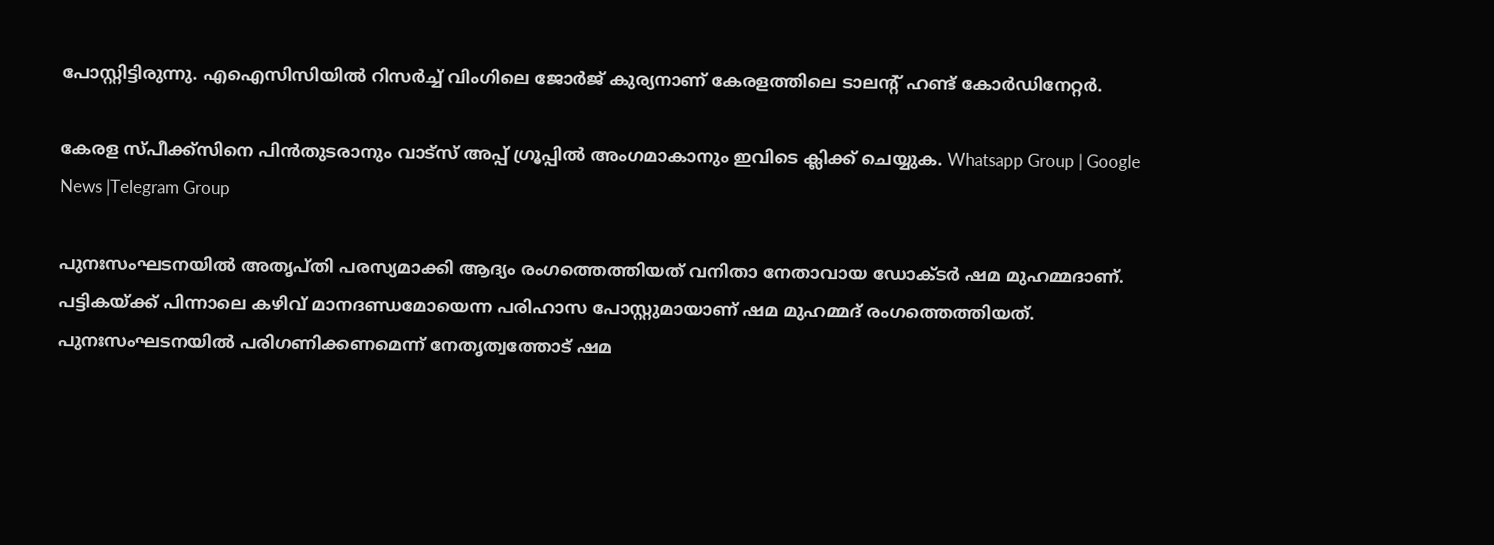പോസ്റ്റിട്ടിരുന്നു. എഐസിസിയില്‍ റിസര്‍ച്ച്‌ വിംഗിലെ ജോര്‍ജ് കുര്യനാണ് കേരളത്തിലെ ടാലന്‍റ് ഹണ്ട് കോര്‍ഡിനേറ്റര്‍.

കേരള സ്പീക്ക്സിനെ പിൻതുടരാനും വാട്സ് അപ്പ് ഗ്രൂപ്പിൽ അംഗമാകാനും ഇവിടെ ക്ലിക്ക് ചെയ്യുക. Whatsapp Group | Google News |Telegram Group

പുനഃസംഘടനയില്‍ അതൃപ്തി പരസ്യമാക്കി ആദ്യം രംഗത്തെത്തിയത് വനിതാ നേതാവായ ഡോക്ടർ ഷമ മുഹമ്മദാണ്. പട്ടികയ്ക്ക് പിന്നാലെ കഴിവ് മാനദണ്ഡമോയെന്ന പരിഹാസ പോസ്റ്റുമായാണ് ഷമ മുഹമ്മദ് രംഗത്തെത്തിയത്. പുനഃസംഘടനയില്‍ പരിഗണിക്കണമെന്ന് നേതൃത്വത്തോട് ഷമ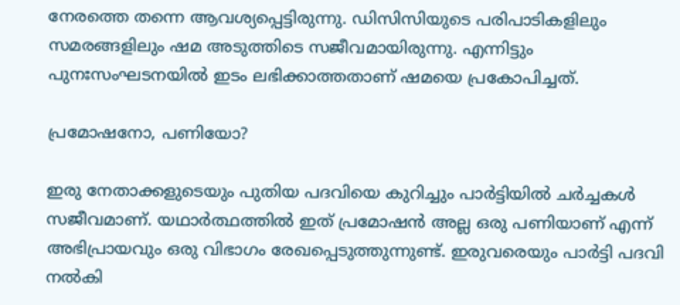നേരത്തെ തന്നെ ആവശ്യപ്പെട്ടിരുന്നു. ഡിസിസിയുടെ പരിപാടികളിലും സമരങ്ങളിലും ഷമ അടുത്തിടെ സജീവമായിരുന്നു. എന്നിട്ടും പുനഃസംഘടനയില്‍ ഇടം ലഭിക്കാത്തതാണ് ഷമയെ പ്രകോപിച്ചത്.

പ്രമോഷനോ, പണിയോ?

ഇരു നേതാക്കളുടെയും പുതിയ പദവിയെ കുറിച്ചും പാർട്ടിയിൽ ചർച്ചകൾ സജീവമാണ്. യഥാർത്ഥത്തിൽ ഇത് പ്രമോഷൻ അല്ല ഒരു പണിയാണ് എന്ന് അഭിപ്രായവും ഒരു വിഭാഗം രേഖപ്പെടുത്തുന്നുണ്ട്. ഇരുവരെയും പാർട്ടി പദവി നൽകി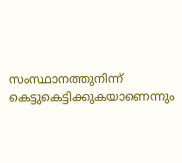സംസ്ഥാനത്തുനിന്ന് കെട്ടുകെട്ടിക്കുകയാണെന്നും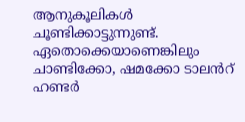ആനുകൂലികൾ ചൂണ്ടിക്കാട്ടുന്നുണ്ട്. ഏതൊക്കെയാണെങ്കിലും ചാണ്ടിക്കോ, ഷമക്കോ ടാലൻറ് ഹണ്ടർ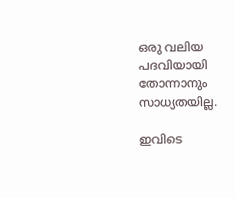ഒരു വലിയ പദവിയായി തോന്നാനും സാധ്യതയില്ല.

ഇവിടെ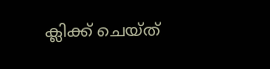ക്ലിക്ക് ചെയ്ത്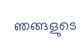ഞങ്ങളുടെ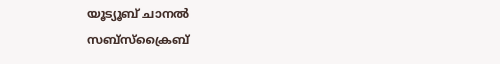യൂട്യൂബ് ചാനൽ സബ്സ്ക്രൈബ്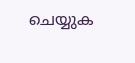ചെയ്യുക